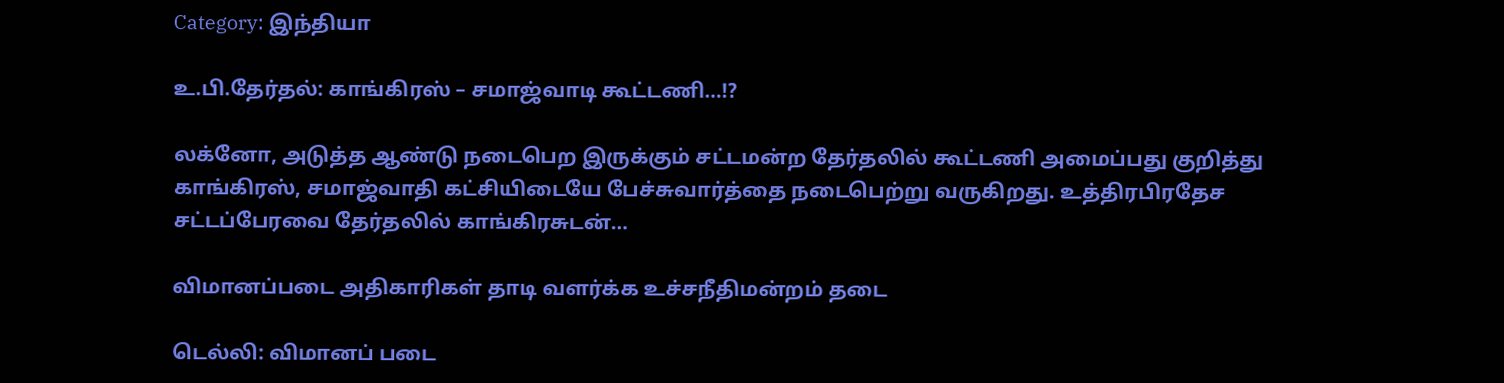Category: இந்தியா

உ.பி.தேர்தல்: காங்கிரஸ் – சமாஜ்வாடி கூட்டணி…!?

லக்னோ, அடுத்த ஆண்டு நடைபெற இருக்கும் சட்டமன்ற தேர்தலில் கூட்டணி அமைப்பது குறித்து காங்கிரஸ், சமாஜ்வாதி கட்சியிடையே பேச்சுவார்த்தை நடைபெற்று வருகிறது. உத்திரபிரதேச சட்டப்பேரவை தேர்தலில் காங்கிரசுடன்…

விமானப்படை அதிகாரிகள் தாடி வளர்க்க உச்சநீதிமன்றம் தடை

டெல்லி: விமானப் படை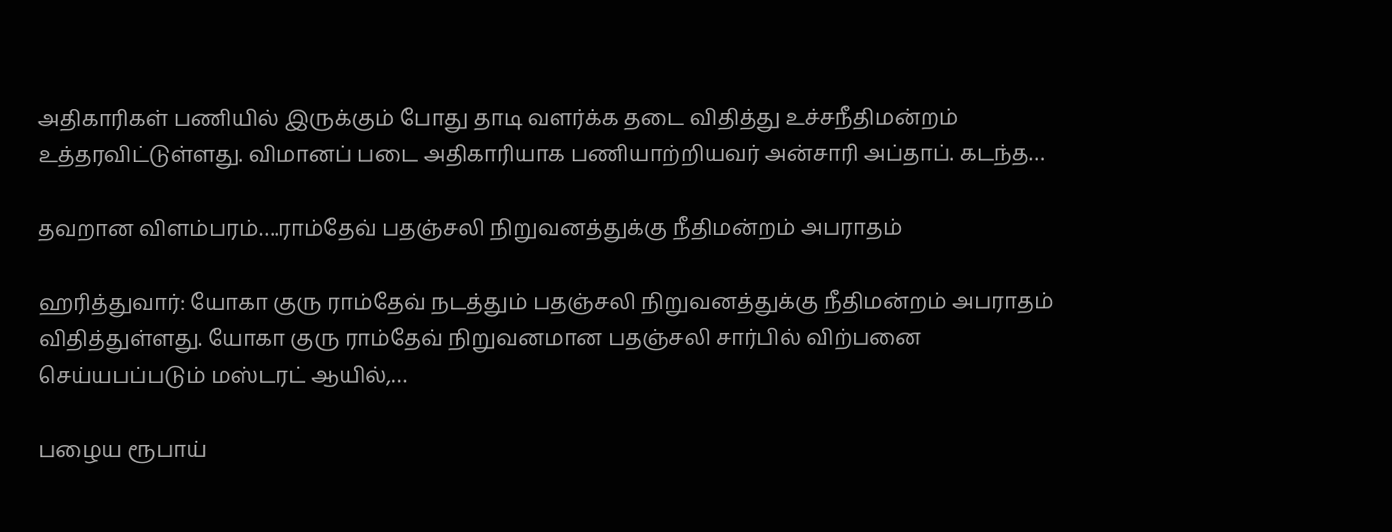அதிகாரிகள் பணியில் இருக்கும் போது தாடி வளர்க்க தடை விதித்து உச்சநீதிமன்றம் உத்தரவிட்டுள்ளது. விமானப் படை அதிகாரியாக பணியாற்றியவர் அன்சாரி அப்தாப். கடந்த…

தவறான விளம்பரம்….ராம்தேவ் பதஞ்சலி நிறுவனத்துக்கு நீதிமன்றம் அபராதம்

ஹரித்துவார்: யோகா குரு ராம்தேவ் நடத்தும் பதஞ்சலி நிறுவனத்துக்கு நீதிமன்றம் அபராதம் விதித்துள்ளது. யோகா குரு ராம்தேவ் நிறுவனமான பதஞ்சலி சார்பில் விற்பனை செய்யபப்படும் மஸ்டரட் ஆயில்,…

பழைய ரூபாய்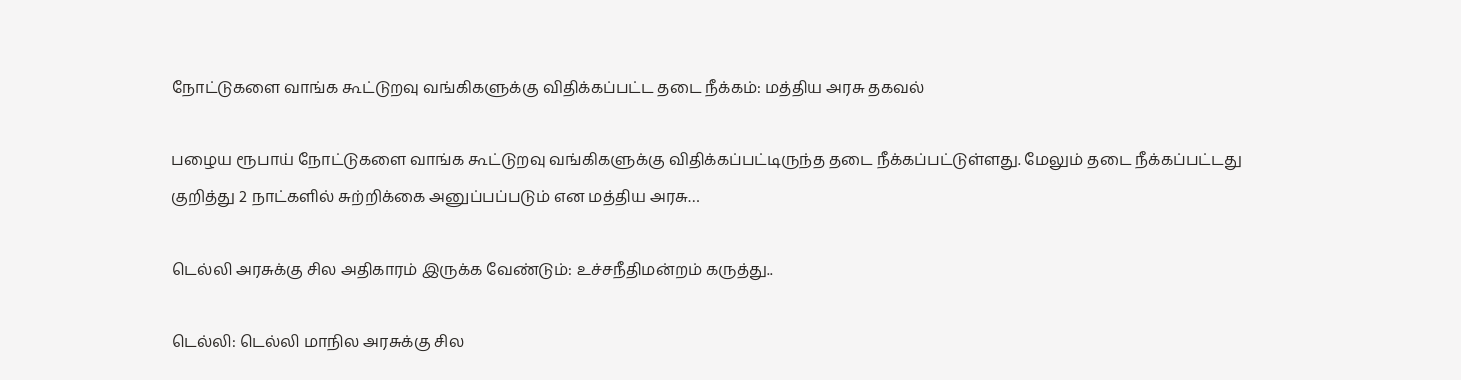நோட்டுகளை வாங்க கூட்டுறவு வங்கிகளுக்கு விதிக்கப்பட்ட தடை நீக்கம்: மத்திய அரசு தகவல்

பழைய ரூபாய் நோட்டுகளை வாங்க கூட்டுறவு வங்கிகளுக்கு விதிக்கப்பட்டிருந்த தடை நீக்கப்பட்டுள்ளது. மேலும் தடை நீக்கப்பட்டது குறித்து 2 நாட்களில் சுற்றிக்கை அனுப்பப்படும் என மத்திய அரசு…

டெல்லி அரசுக்கு சில அதிகாரம் இருக்க வேண்டும்: உச்சநீதிமன்றம் கருத்து..

டெல்லி: டெல்லி மாநில அரசுக்கு சில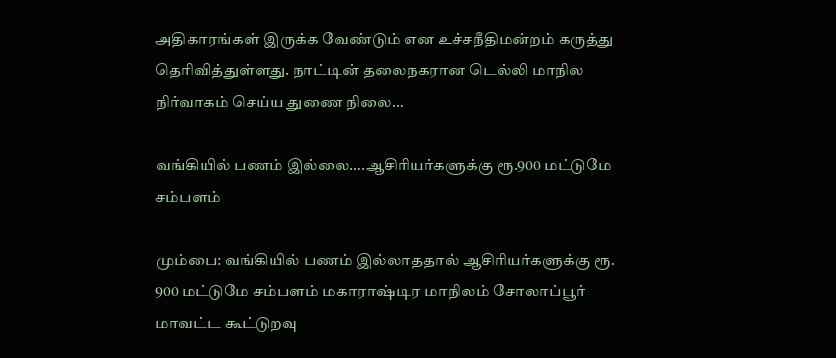அதிகாரங்கள் இருக்க வேண்டும் என உச்சநீதிமன்றம் கருத்து தெரிவித்துள்ளது. நாட்டின் தலைநகரான டெல்லி மாநில நிர்வாகம் செய்ய துணை நிலை…

வங்கியில் பணம் இல்லை….ஆசிரியர்களுக்கு ரூ.900 மட்டுமே சம்பளம்

மும்பை: வங்கியில் பணம் இல்லாததால் ஆசிரியர்களுக்கு ரூ. 900 மட்டுமே சம்பளம் மகாராஷ்டிர மாநிலம் சோலாப்பூர் மாவட்ட கூட்டுறவு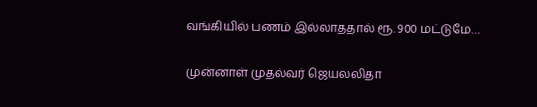வங்கியில் பணம் இல்லாததால் ரூ. 900 மட்டுமே…

முன்னாள் முதல்வர் ஜெயலலிதா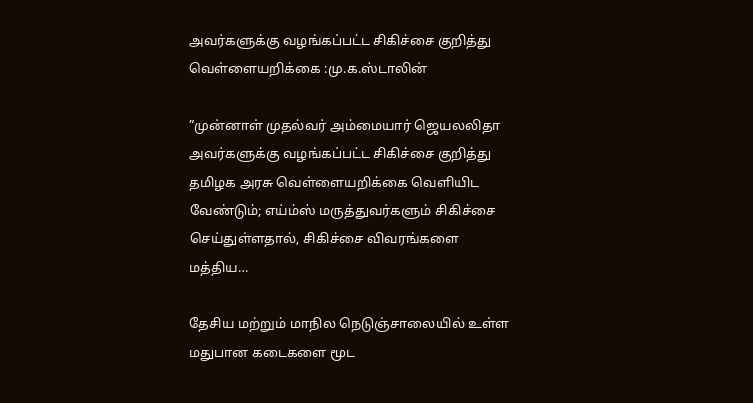அவர்களுக்கு வழங்கப்பட்ட சிகிச்சை குறித்து வெள்ளையறிக்கை :மு.க.ஸ்டாலின்

”முன்னாள் முதல்வர் அம்மையார் ஜெயலலிதா அவர்களுக்கு வழங்கப்பட்ட சிகிச்சை குறித்து தமிழக அரசு வெள்ளையறிக்கை வெளியிட வேண்டும்; எய்ம்ஸ் மருத்துவர்களும் சிகிச்சை செய்துள்ளதால், சிகிச்சை விவரங்களை மத்திய…

தேசிய மற்றும் மாநில நெடுஞ்சாலையில் உள்ள மதுபான கடைகளை மூட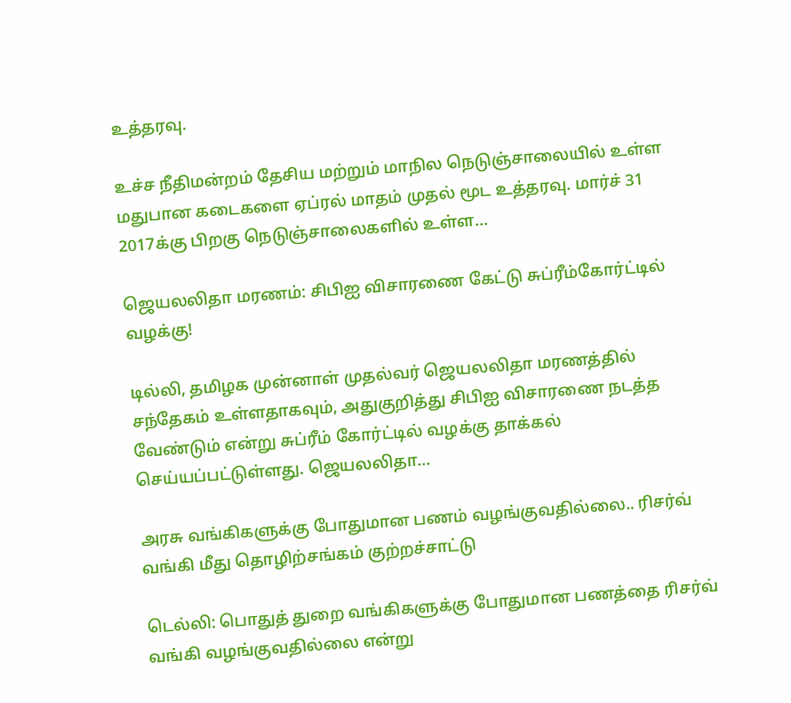உத்தரவு.

உச்ச நீதிமன்றம் தேசிய மற்றும் மாநில நெடுஞ்சாலையில் உள்ள மதுபான கடைகளை ஏப்ரல் மாதம் முதல் மூட உத்தரவு. மார்ச் 31 2017க்கு பிறகு நெடுஞ்சாலைகளில் உள்ள…

ஜெயலலிதா மரணம்: சிபிஐ விசாரணை கேட்டு சுப்ரீம்கோர்ட்டில் வழக்கு!

டில்லி, தமிழக முன்னாள் முதல்வர் ஜெயலலிதா மரணத்தில் சந்தேகம் உள்ளதாகவும், அதுகுறித்து சிபிஐ விசாரணை நடத்த வேண்டும் என்று சுப்ரீம் கோர்ட்டில் வழக்கு தாக்கல் செய்யப்பட்டுள்ளது. ஜெயலலிதா…

அரசு வங்கிகளுக்கு போதுமான பணம் வழங்குவதில்லை.. ரிசர்வ் வங்கி மீது தொழிற்சங்கம் குற்றச்சாட்டு

டெல்லி: பொதுத் துறை வங்கிகளுக்கு போதுமான பணத்தை ரிசர்வ் வங்கி வழங்குவதில்லை என்று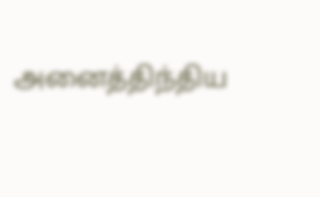அனைத்திந்திய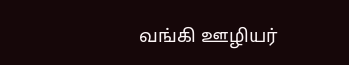வங்கி ஊழியர்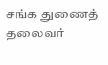சங்க துணைத் தலைவர்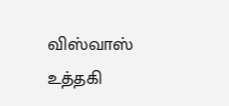விஸ்வாஸ் உத்தகி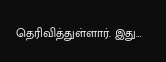தெரிவித்துள்ளார். இது…